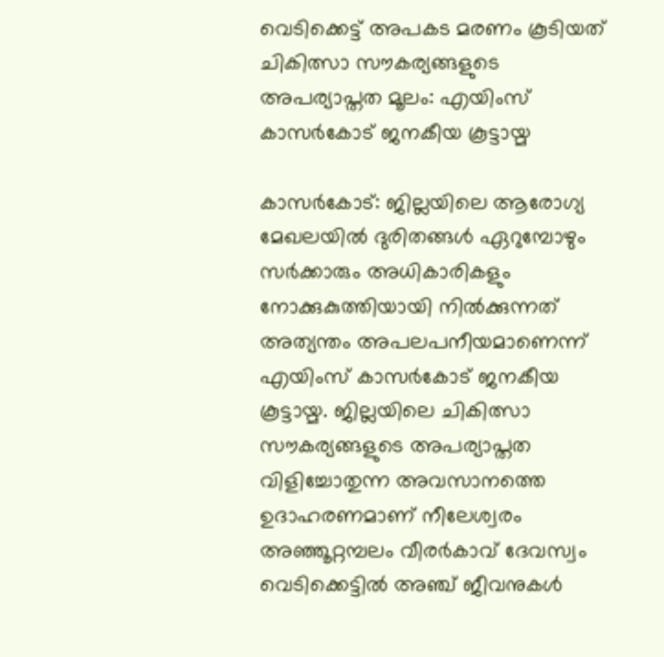വെടിക്കെട്ട് അപകട മരണം കൂടിയത് ചികിത്സാ സൗകര്യങ്ങളുടെ അപര്യാപ്തത മൂലം: എയിംസ് കാസര്‍കോട് ജനകീയ കൂട്ടായ്മ

കാസര്‍കോട്: ജില്ലയിലെ ആരോഗ്യ മേഖലയില്‍ ദുരിതങ്ങള്‍ ഏറുമ്പോഴും സര്‍ക്കാരും അധികാരികളും നോക്കുകുത്തിയായി നില്‍ക്കുന്നത് അത്യന്തം അപലപനീയമാണെന്ന് എയിംസ് കാസര്‍കോട് ജനകീയ കൂട്ടായ്മ. ജില്ലയിലെ ചികിത്സാ സൗകര്യങ്ങളുടെ അപര്യാപ്തത വിളിച്ചോതുന്ന അവസാനത്തെ ഉദാഹരണമാണ് നീലേശ്വരം അഞ്ഞൂറ്റമ്പലം വീരര്‍കാവ് ദേവസ്വം വെടിക്കെട്ടില്‍ അഞ്ച് ജീവനുകള്‍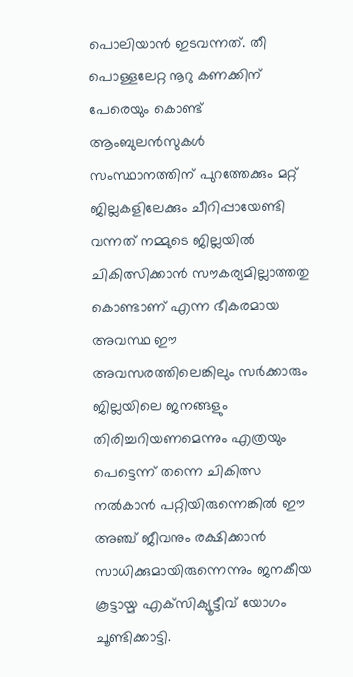പൊലിയാന്‍ ഇടവന്നത്. തീ പൊള്ളലേറ്റ നൂറു കണക്കിന് പേരെയും കൊണ്ട് ആംബുലന്‍സുകള്‍ സംസ്ഥാനത്തിന് പുറത്തേക്കും മറ്റ് ജില്ലകളിലേക്കും ചീറിപ്പായേണ്ടി വന്നത് നമ്മുടെ ജില്ലയില്‍ ചികിത്സിക്കാന്‍ സൗകര്യമില്ലാത്തതു കൊണ്ടാണ് എന്ന ഭീകരമായ അവസ്ഥ ഈ അവസരത്തിലെങ്കിലും സര്‍ക്കാരും ജില്ലയിലെ ജനങ്ങളും തിരിച്ചറിയണമെന്നും എത്രയും പെട്ടെന്ന് തന്നെ ചികിത്സ നല്‍കാന്‍ പറ്റിയിരുന്നെങ്കില്‍ ഈ അഞ്ച് ജീവനും രക്ഷിക്കാന്‍ സാധിക്കുമായിരുന്നെന്നും ജനകീയ കൂട്ടായ്മ എക്‌സിക്യൂട്ടീവ് യോഗം ചൂണ്ടിക്കാട്ടി.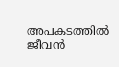അപകടത്തില്‍ ജീവന്‍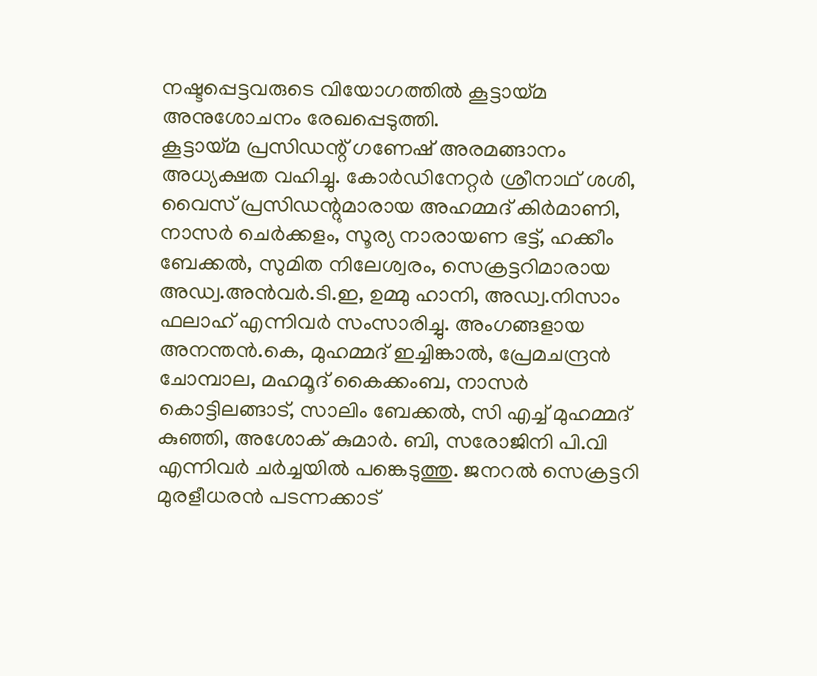നഷ്ടപ്പെട്ടവരുടെ വിയോഗത്തില്‍ കൂട്ടായ്മ അനുശോചനം രേഖപ്പെടുത്തി.
കൂട്ടായ്മ പ്രസിഡന്റ് ഗണേഷ് അരമങ്ങാനം അധ്യക്ഷത വഹിച്ചു. കോര്‍ഡിനേറ്റര്‍ ശ്രീനാഥ് ശശി, വൈസ് പ്രസിഡന്റുമാരായ അഹമ്മദ് കിര്‍മാണി, നാസര്‍ ചെര്‍ക്കളം, സൂര്യ നാരായണ ഭട്ട്, ഹക്കീം ബേക്കല്‍, സുമിത നിലേശ്വരം, സെക്രട്ടറിമാരായ അഡ്വ.അന്‍വര്‍.ടി.ഇ, ഉമ്മു ഹാനി, അഡ്വ.നിസാം ഫലാഹ് എന്നിവര്‍ സംസാരിച്ചു. അംഗങ്ങളായ അനന്തന്‍.കെ, മുഹമ്മദ് ഇച്ചിങ്കാല്‍, പ്രേമചന്ദ്രന്‍ ചോമ്പാല, മഹമൂദ് കൈക്കംബ, നാസര്‍ കൊട്ടിലങ്ങാട്, സാലിം ബേക്കല്‍, സി എച്ച് മുഹമ്മദ് കുഞ്ഞി, അശോക് കുമാര്‍. ബി, സരോജിനി പി.വി എന്നിവര്‍ ചര്‍ച്ചയില്‍ പങ്കെടുത്തു. ജനറല്‍ സെക്രട്ടറി മുരളീധരന്‍ പടന്നക്കാട്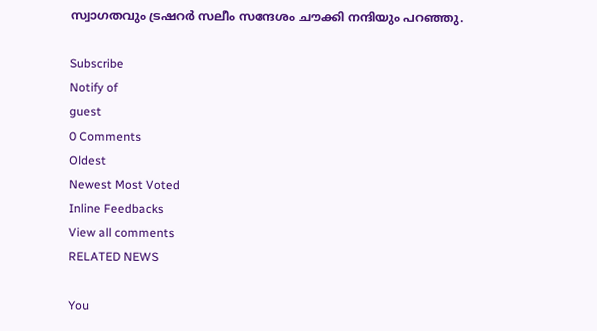സ്വാഗതവും ട്രഷറര്‍ സലീം സന്ദേശം ചൗക്കി നന്ദിയും പറഞ്ഞു.

Subscribe
Notify of
guest
0 Comments
Oldest
Newest Most Voted
Inline Feedbacks
View all comments
RELATED NEWS

You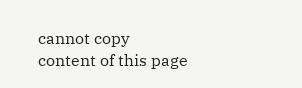cannot copy content of this page